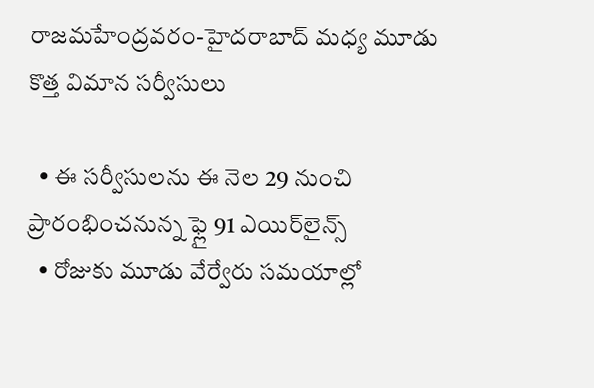రాజమహేంద్రవరం-హైదరాబాద్ మధ్య మూడు కొత్త‌ విమాన సర్వీసులు

  • ఈ సర్వీసులను ఈ నెల 29 నుంచి ప్రారంభించనున్న‌ ఫ్లై 91 ఎయిర్‌లైన్స్
  • రోజుకు మూడు వేర్వేరు సమయాల్లో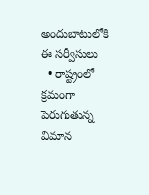అందుబాటులోకి ఈ సర్వీసులు
  • రాష్ట్రంలో క్రమంగా పెరుగుతున్న విమాన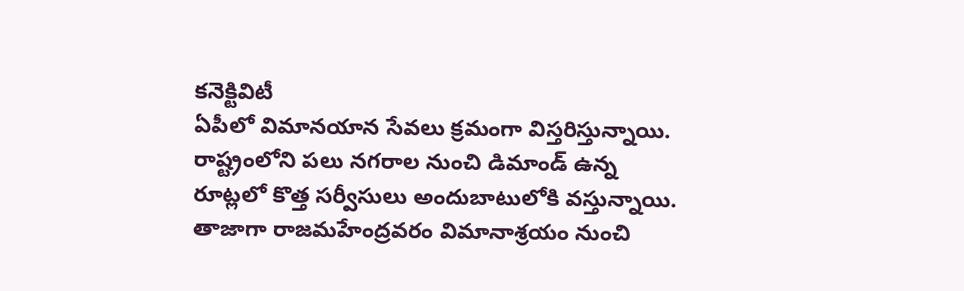కనెక్టివిటీ
ఏపీలో విమానయాన సేవలు క్రమంగా విస్తరిస్తున్నాయి. రాష్ట్రంలోని పలు నగరాల నుంచి డిమాండ్ ఉన్న రూట్లలో కొత్త సర్వీసులు అందుబాటులోకి వస్తున్నాయి. తాజాగా రాజమహేంద్రవరం విమానాశ్రయం నుంచి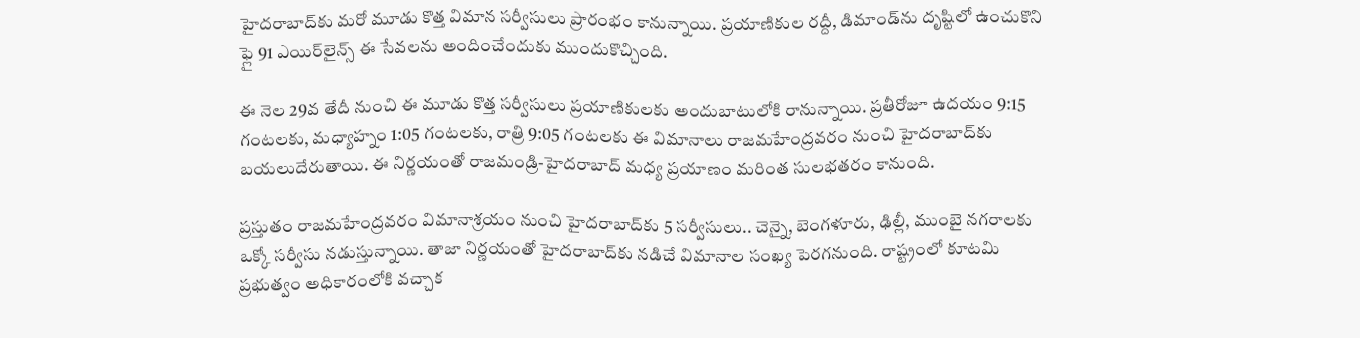హైదరాబాద్‌కు మరో మూడు కొత్త విమాన సర్వీసులు ప్రారంభం కానున్నాయి. ప్రయాణికుల రద్దీ, డిమాండ్‌ను దృష్టిలో ఉంచుకొని ఫ్లై 91 ఎయిర్‌లైన్స్ ఈ సేవలను అందించేందుకు ముందుకొచ్చింది.

ఈ నెల 29వ తేదీ నుంచి ఈ మూడు కొత్త సర్వీసులు ప్రయాణికులకు అందుబాటులోకి రానున్నాయి. ప్రతీరోజూ ఉదయం 9:15 గంటలకు, మధ్యాహ్నం 1:05 గంటలకు, రాత్రి 9:05 గంటలకు ఈ విమానాలు రాజమహేంద్రవరం నుంచి హైదరాబాద్‌కు బయలుదేరుతాయి. ఈ నిర్ణయంతో రాజమండ్రి-హైదరాబాద్ మధ్య ప్రయాణం మరింత సులభతరం కానుంది.

ప్రస్తుతం రాజమహేంద్రవరం విమానాశ్రయం నుంచి హైదరాబాద్‌కు 5 సర్వీసులు.. చెన్నై, బెంగళూరు, ఢిల్లీ, ముంబై నగరాలకు ఒక్కో సర్వీసు నడుస్తున్నాయి. తాజా నిర్ణయంతో హైదరాబాద్‌కు నడిచే విమానాల సంఖ్య పెరగనుంది. రాష్ట్రంలో కూటమి ప్రభుత్వం అధికారంలోకి వచ్చాక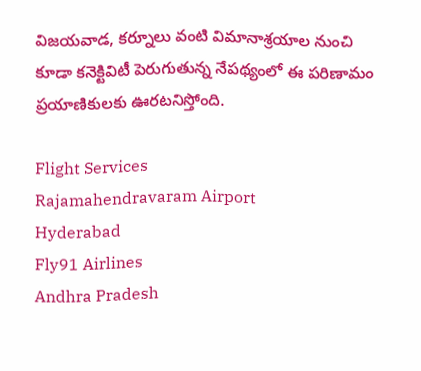విజయవాడ, కర్నూలు వంటి విమానాశ్రయాల నుంచి కూడా కనెక్టివిటీ పెరుగుతున్న నేపథ్యంలో ఈ పరిణామం ప్రయాణికులకు ఊరటనిస్తోంది.

Flight Services
Rajamahendravaram Airport
Hyderabad
Fly91 Airlines
Andhra Pradesh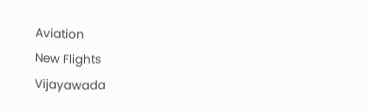Aviation
New Flights
Vijayawada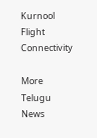Kurnool
Flight Connectivity

More Telugu News